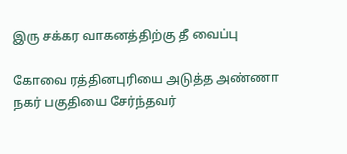இரு சக்கர வாகனத்திற்கு தீ வைப்பு

கோவை ரத்தினபுரியை அடுத்த அண்ணா நகர் பகுதியை சேர்ந்தவர்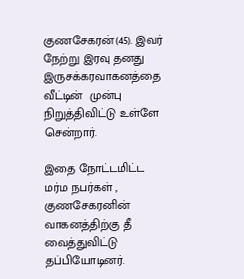குணசேகரன்(45). இவர் நேற்று இரவு தனது இருசக்கரவாகனத்தை வீட்டின்  முன்பு நிறுத்திவிட்டு உள்ளே சென்றார்.

இதை நோட்டமிட்ட மர்ம நபர்கள் , குணசேகரனின் வாகனத்திற்கு தீ வைத்துவிட்டு தப்பியோடினர்.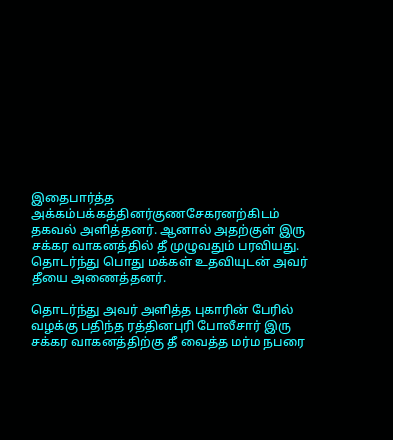இதைபார்த்த அக்கம்பக்கத்தினர்குணசேகரனற்கிடம் தகவல் அளித்தனர். ஆனால் அதற்குள் இரு சக்கர வாகனத்தில் தீ முழுவதும் பரவியது. தொடர்ந்து பொது மக்கள் உதவியுடன் அவர் தீயை அணைத்தனர்.

தொடர்ந்து அவர் அளித்த புகாரின் பேரில் வழக்கு பதிந்த ரத்தினபுரி போலீசார் இரு சக்கர வாகனத்திற்கு தீ வைத்த மர்ம நபரை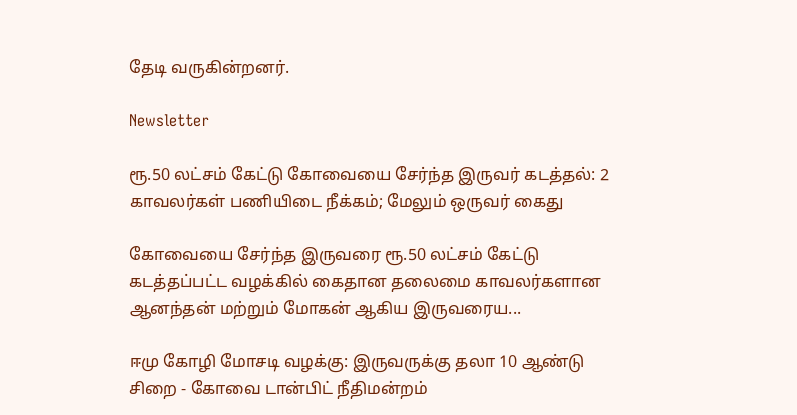தேடி வருகின்றனர்.

Newsletter

ரூ.50 லட்சம் கேட்டு கோவையை சேர்ந்த இருவர் கடத்தல்: 2 காவலர்கள் பணியிடை நீக்கம்; மேலும் ஒருவர் கைது

கோவையை சேர்ந்த இருவரை ரூ.50 லட்சம் கேட்டு கடத்தப்பட்ட வழக்கில் கைதான தலைமை காவலர்களான ஆனந்தன் மற்றும் மோகன் ஆகிய இருவரைய...

ஈமு கோழி மோசடி வழக்கு: இருவருக்கு தலா 10 ஆண்டு சிறை - கோவை டான்பிட் நீதிமன்றம்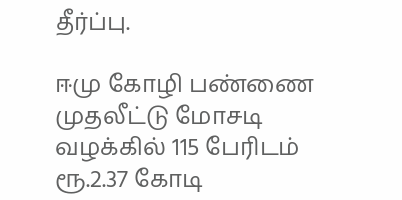தீர்ப்பு.

ஈமு கோழி பண்ணை முதலீட்டு மோசடி வழக்கில் 115 பேரிடம் ரூ.2.37 கோடி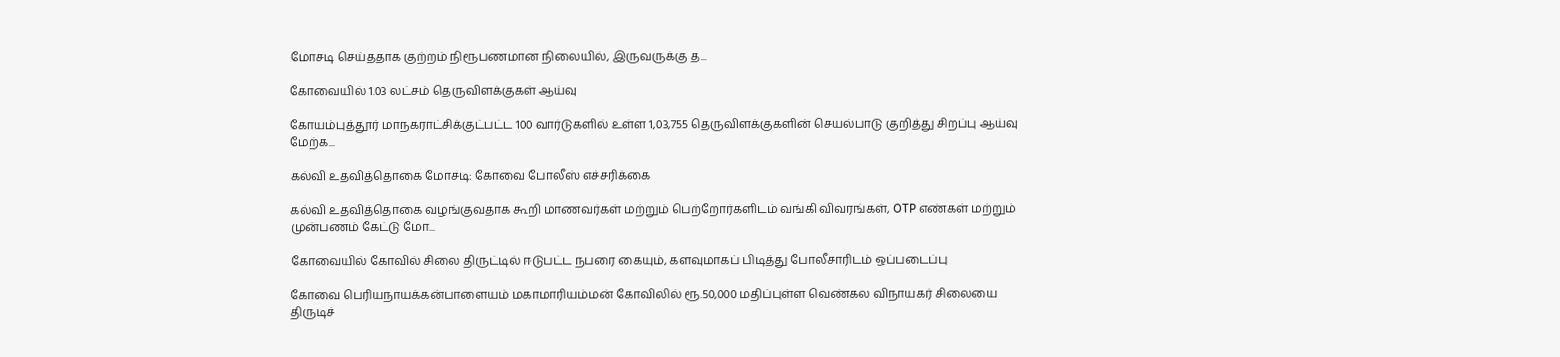மோசடி செய்ததாக குற்றம் நிரூபணமான நிலையில், இருவருக்கு த...

கோவையில் 1.03 லட்சம் தெருவிளக்குகள் ஆய்வு

கோயம்புத்தூர் மாநகராட்சிக்குட்பட்ட 100 வார்டுகளில் உள்ள 1,03,755 தெருவிளக்குகளின் செயல்பாடு குறித்து சிறப்பு ஆய்வு மேற்க...

கல்வி உதவித்தொகை மோசடி: கோவை போலீஸ் எச்சரிக்கை

கல்வி உதவித்தொகை வழங்குவதாக கூறி மாணவர்கள் மற்றும் பெற்றோர்களிடம் வங்கி விவரங்கள், OTP எண்கள் மற்றும் முன்பணம் கேட்டு மோ...

கோவையில் கோவில் சிலை திருட்டில் ஈடுபட்ட நபரை கையும், களவுமாகப் பிடித்து போலீசாரிடம் ஒப்படைப்பு

கோவை பெரியநாயக்கன்பாளையம் மகாமாரியம்மன் கோவிலில் ரூ.50,000 மதிப்புள்ள வெண்கல விநாயகர் சிலையை திருடிச்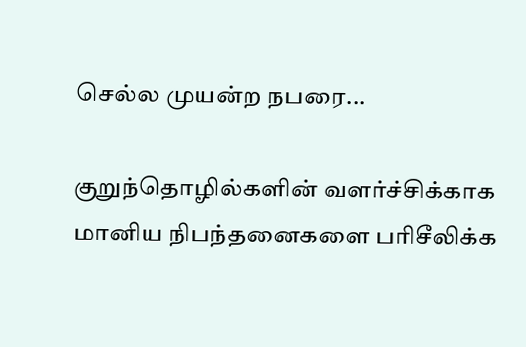செல்ல முயன்ற நபரை...

குறுந்தொழில்களின் வளர்ச்சிக்காக மானிய நிபந்தனைகளை பரிசீலிக்க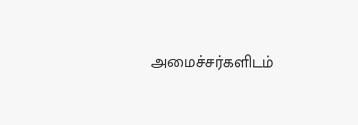அமைச்சர்களிடம்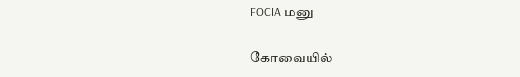FOCIA மனு

கோவையில்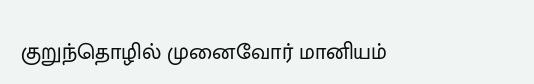குறுந்தொழில் முனைவோர் மானியம்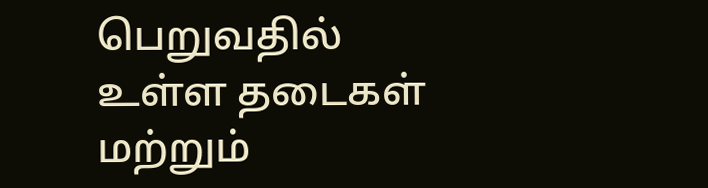பெறுவதில் உள்ள தடைகள் மற்றும்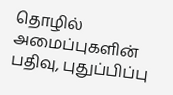தொழில் அமைப்புகளின் பதிவு, புதுப்பிப்பு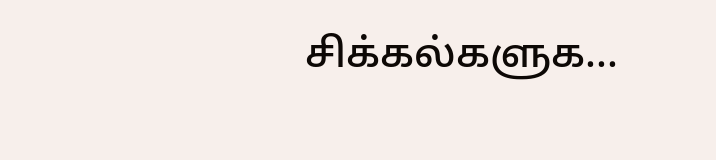சிக்கல்களுக...